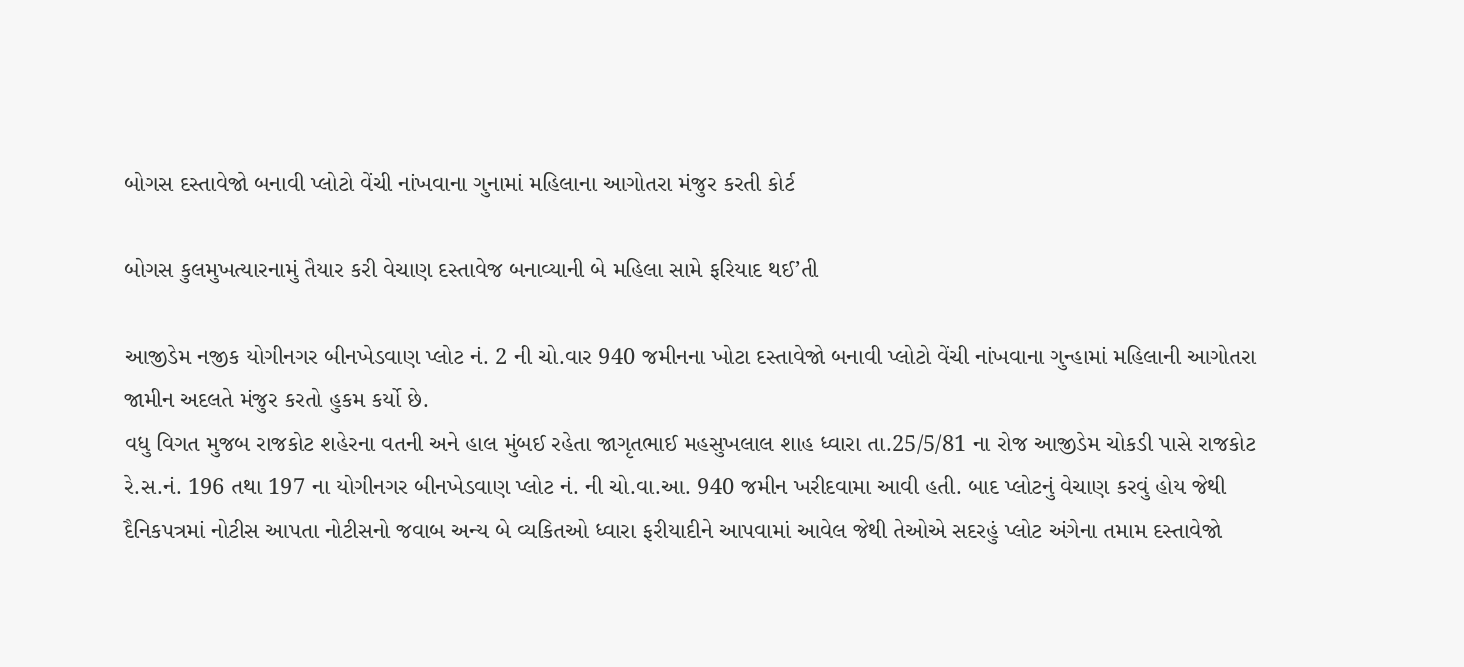બોગસ દસ્તાવેજો બનાવી પ્લોટો વેંચી નાંખવાના ગુનામાં મહિલાના આગોતરા મંજુર કરતી કોર્ટ

બોગસ કુલમુખત્યારનામું તૈયાર કરી વેચાણ દસ્તાવેજ બનાવ્યાની બે મહિલા સામે ફરિયાદ થઈ’તી

આજીડેમ નજીક યોગીનગર બીનખેડવાણ પ્લોટ નં. 2 ની ચો.વાર 940 જમીનના ખોટા દસ્તાવેજો બનાવી પ્લોટો વેંચી નાંખવાના ગુન્હામાં મહિલાની આગોતરા જામીન અદલતે મંજુર કરતો હુકમ કર્યો છે.
વધુ વિગત મુજબ રાજકોટ શહેરના વતની અને હાલ મુંબઈ રહેતા જાગૃતભાઈ મહસુખલાલ શાહ ધ્વારા તા.25/5/81 ના રોજ આજીડેમ ચોકડી પાસે રાજકોટ રે.સ.નં. 196 તથા 197 ના યોગીનગર બીનખેડવાણ પ્લોટ નં. ની ચો.વા.આ. 940 જમીન ખરીદવામા આવી હતી. બાદ પ્લોટનું વેચાણ કરવું હોય જેથી દૈનિકપત્રમાં નોટીસ આપતા નોટીસનો જવાબ અન્ય બે વ્યકિતઓ ધ્વારા ફરીયાદીને આપવામાં આવેલ જેથી તેઓએ સદરહું પ્લોટ અંગેના તમામ દસ્તાવેજો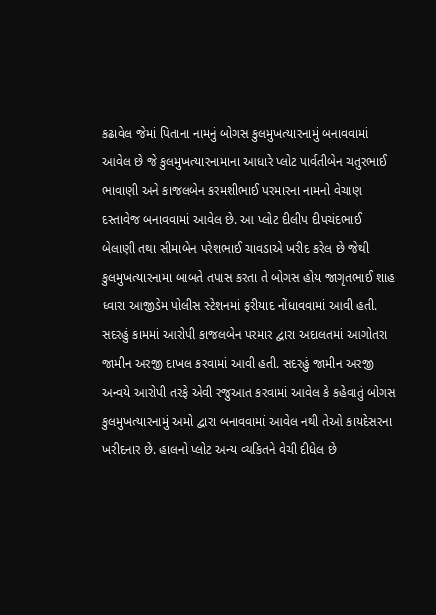કઢાવેલ જેમાં પિતાના નામનું બોગસ કુલમુખત્યારનામું બનાવવામાં આવેલ છે જે કુલમુખત્યારનામાના આધારે પ્લોટ પાર્વતીબેન ચતુરભાઈ ભાવાણી અને કાજલબેન કરમશીભાઈ પરમારના નામનો વેચાણ દસ્તાવેજ બનાવવામાં આવેલ છે. આ પ્લોટ દીલીપ દીપચંદભાઈ બેલાણી તથા સીમાબેન પરેશભાઈ ચાવડાએ ખરીદ કરેલ છે જેથી કુલમુખત્યારનામા બાબતે તપાસ કરતા તે બોગસ હોય જાગૃતભાઈ શાહ ધ્વારા આજીડેમ પોલીસ સ્ટેશનમાં ફરીયાદ નોંધાવવામાં આવી હતી. સદરહું કામમાં આરોપી કાજલબેન પરમાર દ્વારા અદાલતમાં આગોતરા જામીન અરજી દાખલ કરવામાં આવી હતી. સદરહું જામીન અરજી અન્વયે આરોપી તરફે એવી રજુઆત કરવામાં આવેલ કે કહેવાતું બોગસ કુલમુખત્યારનામું અમો દ્વારા બનાવવામાં આવેલ નથી તેઓ કાયદેસરના ખરીદનાર છે. હાલનો પ્લોટ અન્ય વ્યકિતને વેચી દીધેલ છે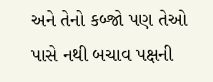અને તેનો કબ્જો પણ તેઓ પાસે નથી બચાવ પક્ષની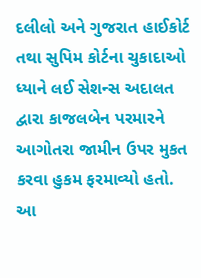દલીલો અને ગુજરાત હાઈકોર્ટ તથા સુપિમ કોર્ટના ચુકાદાઓ ધ્યાને લઈ સેશન્સ અદાલત દ્વારા કાજલબેન પરમારને આગોતરા જામીન ઉપર મુકત કરવા હુકમ ફરમાવ્યો હતો.
આ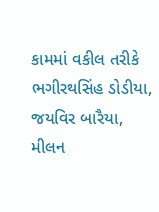કામમાં વકીલ તરીકે ભગીરથસિંહ ડોડીયા, જયવિર બારૈયા, મીલન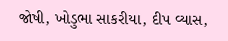જોષી, ખોડુભા સાકરીયા, દીપ વ્યાસ,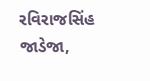રવિરાજસિંહ જાડેજા,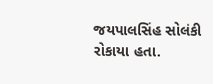જયપાલસિંહ સોલંકી રોકાયા હતા.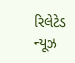રિલેટેડ ન્યૂઝ